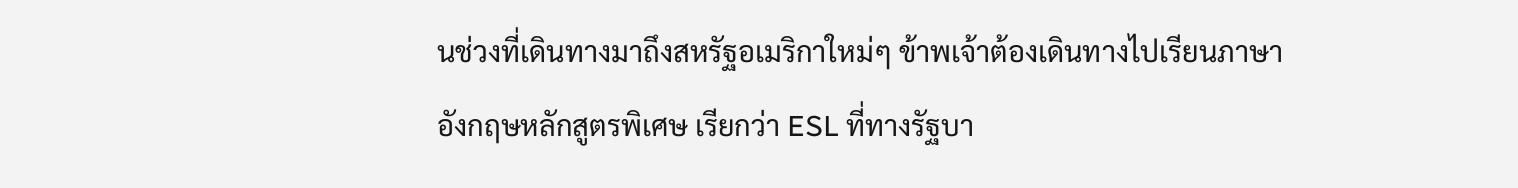นช่วงที่เดินทางมาถึงสหรัฐอเมริกาใหม่ๆ ข้าพเจ้าต้องเดินทางไปเรียนภาษาอังกฤษหลักสูตรพิเศษ เรียกว่า ESL ที่ทางรัฐบา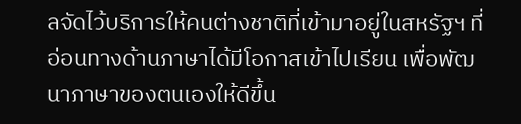ลจัดไว้บริการให้คนต่างชาติที่เข้ามาอยู่ในสหรัฐฯ ที่อ่อนทางด้านภาษาได้มีโอกาสเข้าไปเรียน เพื่อพัฒนาภาษาของตนเองให้ดีขึ้น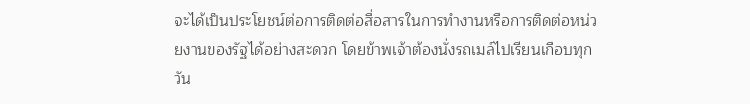จะได้เป็นประโยชน์ต่อการติดต่อสื่อสารในการทำงานหรือการติดต่อหน่วยงานของรัฐได้อย่างสะดวก โดยข้าพเจ้าต้องนั่งรถเมล์ไปเรียนเกือบทุกวัน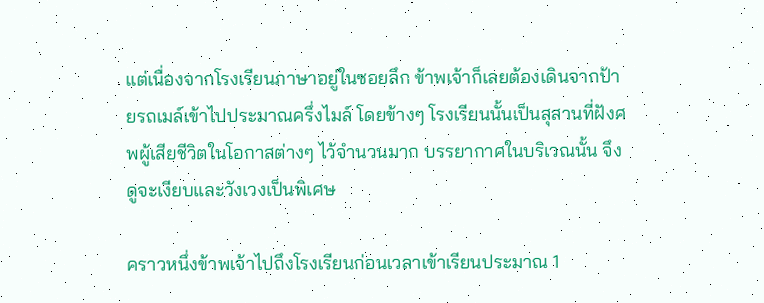แต่เนื่องจากโรงเรียนภาษาอยู่ในซอยลึก ข้าพเจ้าก็เลยต้องเดินจากป้ายรถเมล์เข้าไปประมาณครึ่งไมล์ โดยข้างๆ โรงเรียนนั้นเป็นสุสานที่ฝังศพผู้เสียชีวิตในโอกาสต่างๆ ไว้จำนวนมาก บรรยากาศในบริเวณนั้น จึงดูจะเงียบและวังเวงเป็นพิเศษ

คราวหนึ่งข้าพเจ้าไปถึงโรงเรียนก่อนเวลาเข้าเรียนประมาณ 1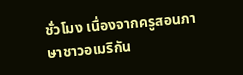ชั่วโมง เนื่องจากครูสอนภาษาชาวอเมริกัน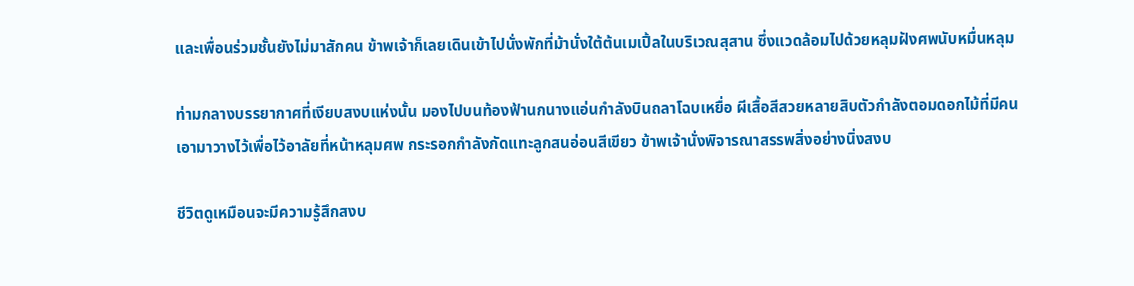และเพื่อนร่วมชั้นยังไม่มาสักคน ข้าพเจ้าก็เลยเดินเข้าไปนั่งพักที่ม้านั่งใต้ต้นเมเปิ้ลในบริเวณสุสาน ซึ่งแวดล้อมไปด้วยหลุมฝังศพนับหมื่นหลุม

ท่ามกลางบรรยากาศที่เงียบสงบแห่งนั้น มองไปบนท้องฟ้านกนางแอ่นกำลังบินถลาโฉบเหยื่อ ผีเสื้อสีสวยหลายสิบตัวกำลังตอมดอกไม้ที่มีคนเอามาวางไว้เพื่อไว้อาลัยที่หน้าหลุมศพ กระรอกกำลังกัดแทะลูกสนอ่อนสีเขียว ข้าพเจ้านั่งพิจารณาสรรพสิ่งอย่างนิ่งสงบ

ชีวิตดูเหมือนจะมีความรู้สึกสงบ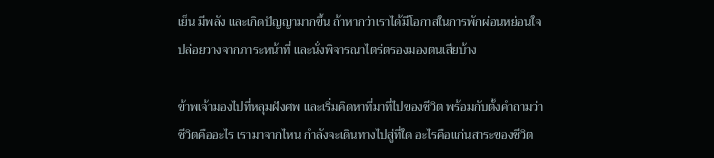เย็น มีพลัง และเกิดปัญญามากขึ้น ถ้าหากว่าเราได้มีโอกาสในการพักผ่อนหย่อนใจ ปล่อยวางจากภาระหน้าที่ และนั่งพิจารณาไตร่ตรองมองตนเสียบ้าง

ข้าพเจ้ามองไปที่หลุมฝังศพ และเริ่มคิดหาที่มาที่ไปของชีวิต พร้อมกับตั้งคำถามว่าชีวิตคืออะไร เรามาจากไหน กำลังจะเดินทางไปสู่ที่ใด อะไรคือแก่นสาระของชีวิต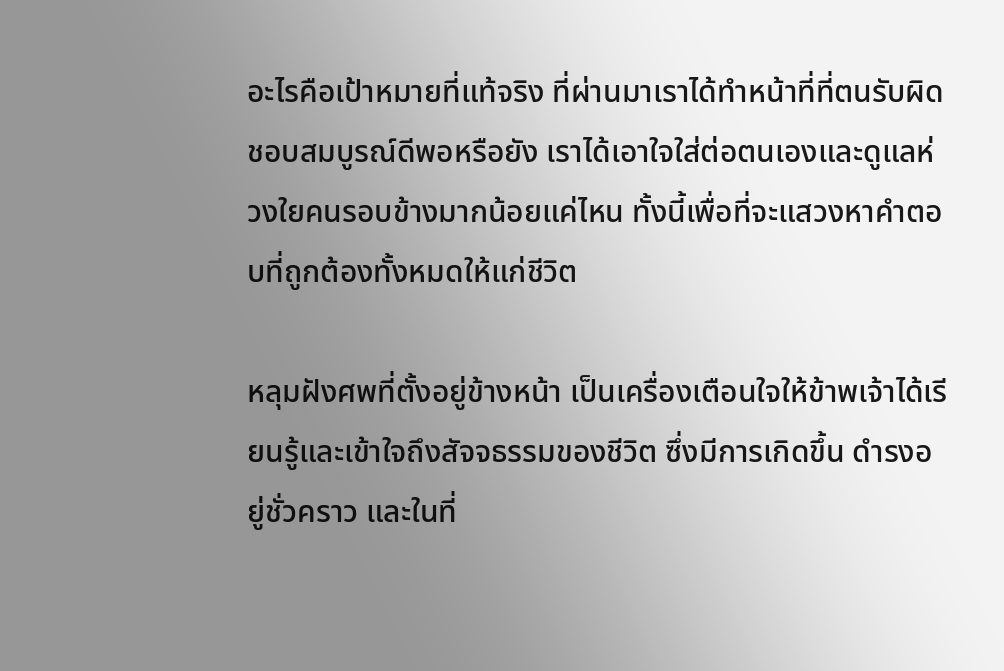อะไรคือเป้าหมายที่แท้จริง ที่ผ่านมาเราได้ทำหน้าที่ที่ตนรับผิดชอบสมบูรณ์ดีพอหรือยัง เราได้เอาใจใส่ต่อตนเองและดูแลห่วงใยคนรอบข้างมากน้อยแค่ไหน ทั้งนี้เพื่อที่จะแสวงหาคำตอบที่ถูกต้องทั้งหมดให้แก่ชีวิต

หลุมฝังศพที่ตั้งอยู่ข้างหน้า เป็นเครื่องเตือนใจให้ข้าพเจ้าได้เรียนรู้และเข้าใจถึงสัจจธรรมของชีวิต ซึ่งมีการเกิดขึ้น ดำรงอยู่ชั่วคราว และในที่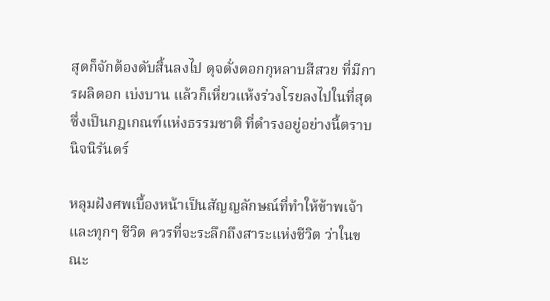สุดก็จักต้องดับสิ้นลงไป ดุจดั่งดอกกุหลาบสีสวย ที่มีการผลิดอก เบ่งบาน แล้วก็เหี่ยวแห้งร่วงโรยลงไปในที่สุด ซึ่งเป็นกฎเกณฑ์แห่งธรรมชาติ ที่ดำรงอยู่อย่างนี้ตราบนิจนิรันดร์

หลุมฝังศพเบื้องหน้าเป็นสัญญลักษณ์ที่ทำให้ข้าพเจ้าและทุกๆ ชีวิต ควรที่จะระลึกถึงสาระแห่งชีวิต ว่าในขณะ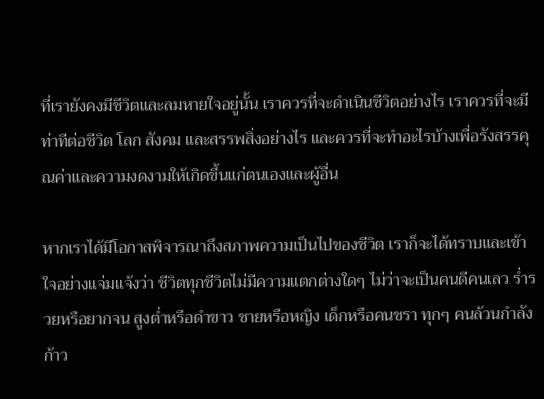ที่เรายังคงมีชีวิตและลมหายใจอยู่นั้น เราควรที่จะดำเนินชีวิตอย่างไร เราควรที่จะมีท่าทีต่อชีวิต โลก สังคม และสรรพสิ่งอย่างไร และควรที่จะทำอะไรบ้างเพื่อรังสรรคุณค่าและความงดงามให้เกิดขึ้นแก่ตนเองและผู้อื่น

หากเราได้มีโอกาสพิจารณาถึงสภาพความเป็นไปของชีวิต เราก็จะได้ทราบและเข้าใจอย่างแจ่มแจ้งว่า ชีวิตทุกชีวิตไม่มีความแตกต่างใดๆ ไม่ว่าจะเป็นคนดีคนเลว ร่ำรวยหรือยากจน สูงต่ำหรือดำขาว ชายหรือหญิง เด็กหรือคนชรา ทุกๆ คนล้วนกำลังก้าว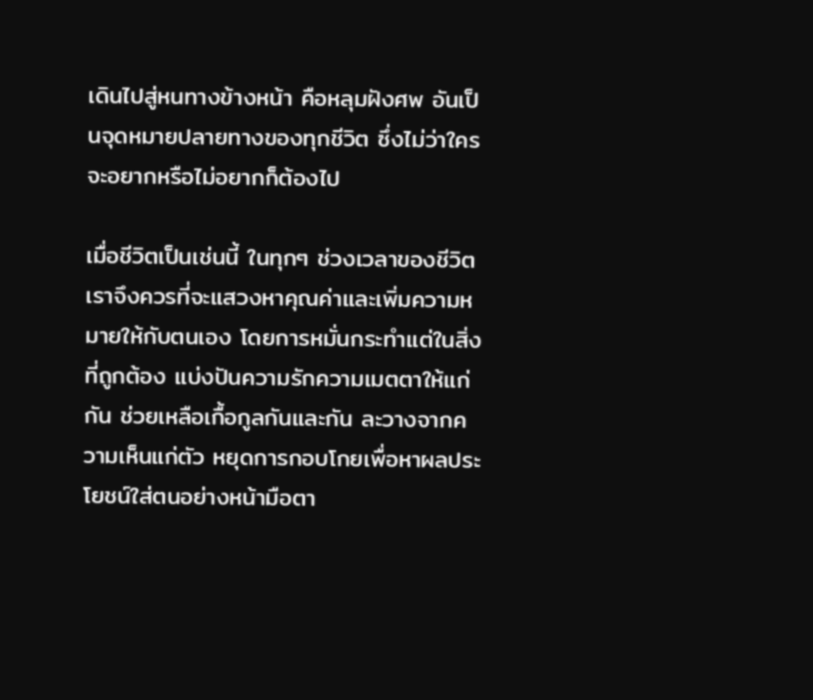เดินไปสู่หนทางข้างหน้า คือหลุมฝังศพ อันเป็นจุดหมายปลายทางของทุกชีวิต ซึ่งไม่ว่าใครจะอยากหรือไม่อยากก็ต้องไป

เมื่อชีวิตเป็นเช่นนี้ ในทุกๆ ช่วงเวลาของชีวิต เราจึงควรที่จะแสวงหาคุณค่าและเพิ่มความหมายให้กับตนเอง โดยการหมั่นกระทำแต่ในสิ่งที่ถูกต้อง แบ่งปันความรักความเมตตาให้แก่กัน ช่วยเหลือเกื้อกูลกันและกัน ละวางจากความเห็นแก่ตัว หยุดการกอบโกยเพื่อหาผลประโยชน์ใส่ตนอย่างหน้ามือตา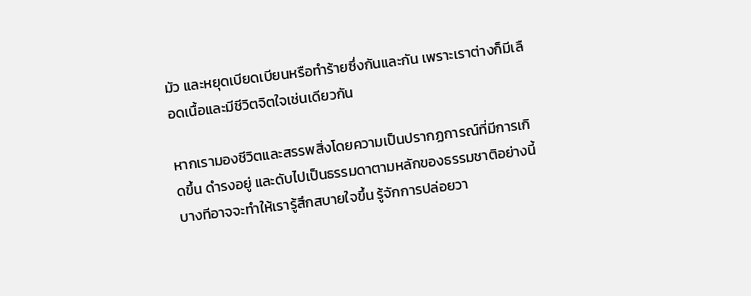มัว และหยุดเบียดเบียนหรือทำร้ายซึ่งกันและกัน เพราะเราต่างก็มีเลือดเนื้อและมีชีวิตจิตใจเช่นเดียวกัน

หากเรามองชีวิตและสรรพสิ่งโดยความเป็นปรากฏการณ์ที่มีการเกิดขึ้น ดำรงอยู่ และดับไปเป็นธรรมดาตามหลักของธรรมชาติอย่างนี้ บางทีอาจจะทำให้เรารู้สึกสบายใจขึ้น รู้จักการปล่อยวา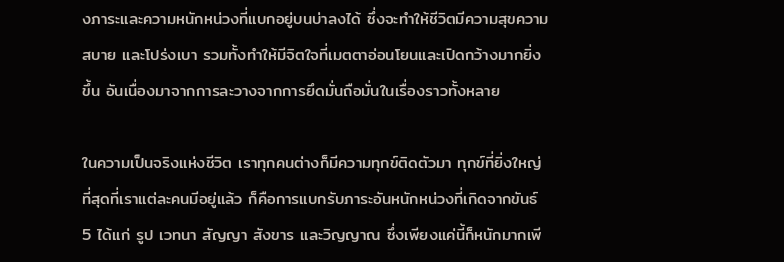งภาระและความหนักหน่วงที่แบกอยู่บนบ่าลงได้ ซึ่งจะทำให้ชีวิตมีความสุขความสบาย และโปร่งเบา รวมทั้งทำให้มีจิตใจที่เมตตาอ่อนโยนและเปิดกว้างมากยิ่งขึ้น อันเนื่องมาจากการละวางจากการยึดมั่นถือมั่นในเรื่องราวทั้งหลาย

ในความเป็นจริงแห่งชีวิต เราทุกคนต่างก็มีความทุกข์ติดตัวมา ทุกข์ที่ยิ่งใหญ่ที่สุดที่เราแต่ละคนมีอยู่แล้ว ก็คือการแบกรับภาระอันหนักหน่วงที่เกิดจากขันธ์ 5 ได้แก่ รูป เวทนา สัญญา สังขาร และวิญญาณ ซึ่งเพียงแค่นี้ก็หนักมากเพี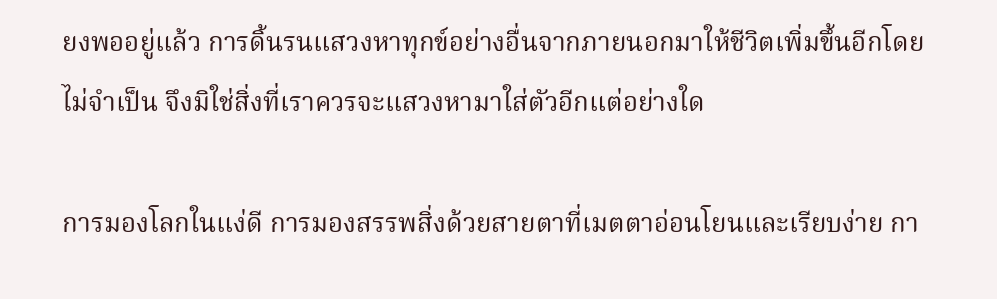ยงพออยู่แล้ว การดิ้นรนแสวงหาทุกข์อย่างอื่นจากภายนอกมาให้ชีวิตเพิ่มขึ้นอีกโดยไม่จำเป็น จึงมิใช่สิ่งที่เราควรจะแสวงหามาใส่ตัวอีกแต่อย่างใด

การมองโลกในแง่ดี การมองสรรพสิ่งด้วยสายตาที่เมตตาอ่อนโยนและเรียบง่าย กา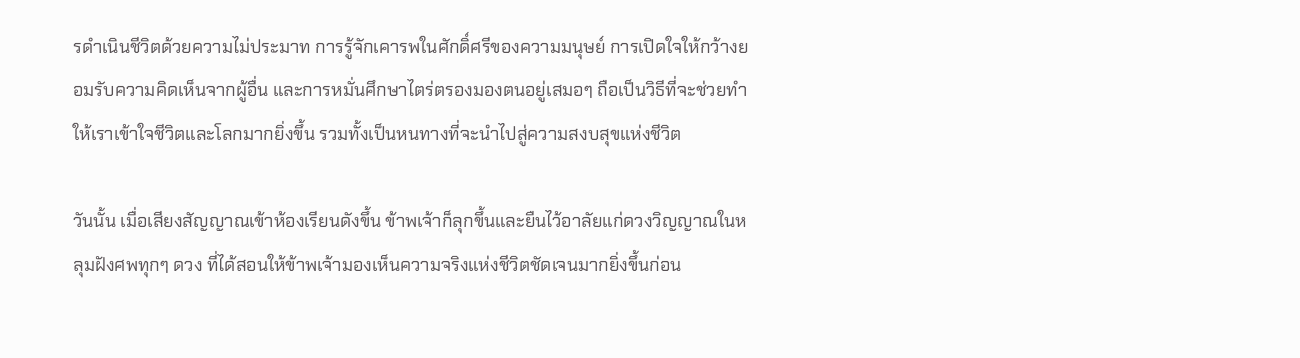รดำเนินชีวิตด้วยความไม่ประมาท การรู้จักเคารพในศักดิ์ศรีของความมนุษย์ การเปิดใจให้กว้างยอมรับความคิดเห็นจากผู้อื่น และการหมั่นศึกษาไตร่ตรองมองตนอยู่เสมอๆ ถือเป็นวิธีที่จะช่วยทำให้เราเข้าใจชีวิตและโลกมากยิ่งขึ้น รวมทั้งเป็นหนทางที่จะนำไปสู่ความสงบสุขแห่งชีวิต

วันนั้น เมื่อเสียงสัญญาณเข้าห้องเรียนดังขึ้น ข้าพเจ้าก็ลุกขึ้นและยืนไว้อาลัยแก่ดวงวิญญาณในหลุมฝังศพทุกๆ ดวง ที่ได้สอนให้ข้าพเจ้ามองเห็นความจริงแห่งชีวิตชัดเจนมากยิ่งขึ้นก่อน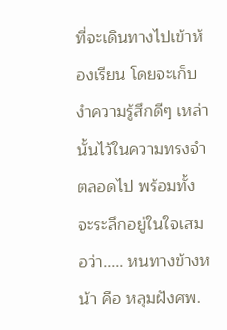ที่จะเดินทางไปเข้าห้องเรียน โดยจะเก็บงำความรู้สึกดีๆ เหล่านั้นไว้ในความทรงจำตลอดไป พร้อมทั้งจะระลึกอยู่ในใจเสมอว่า..... หนทางข้างหน้า คือ หลุมฝังศพ.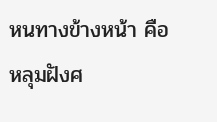หนทางข้างหน้า คือ หลุมฝังศ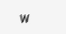พ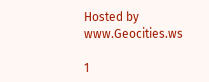Hosted by www.Geocities.ws

1